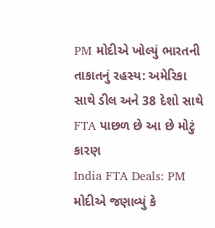PM મોદીએ ખોલ્યું ભારતની તાકાતનું રહસ્ય: અમેરિકા સાથે ડીલ અને 38 દેશો સાથે FTA પાછળ છે આ છે મોટું કારણ
India FTA Deals: PM મોદીએ જણાવ્યું કે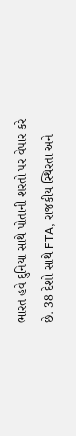ભારત હવે દુનિયા સાથે પોતાની શરતો પર વેપાર કરે છે. 38 દેશો સાથે FTA, રાજકીય સ્થિરતા અને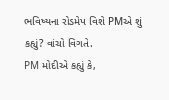ભવિષ્યના રોડમેપ વિશે PMએ શું કહ્યું? વાંચો વિગતે.
PM મોદીએ કહ્યું કે,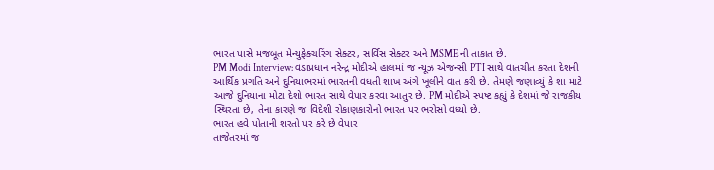ભારત પાસે મજબૂત મેન્યુફેક્ચરિંગ સેક્ટર, સર્વિસ સેક્ટર અને MSMEની તાકાત છે.
PM Modi Interview: વડાપ્રધાન નરેન્દ્ર મોદીએ હાલમાં જ ન્યૂઝ એજન્સી PTI સાથે વાતચીત કરતા દેશની આર્થિક પ્રગતિ અને દુનિયાભરમાં ભારતની વધતી શાખ અંગે ખૂલીને વાત કરી છે. તેમણે જણાવ્યું કે શા માટે આજે દુનિયાના મોટા દેશો ભારત સાથે વેપાર કરવા આતુર છે. PM મોદીએ સ્પષ્ટ કહ્યું કે દેશમાં જે રાજકીય સ્થિરતા છે, તેના કારણે જ વિદેશી રોકાણકારોનો ભારત પર ભરોસો વધ્યો છે.
ભારત હવે પોતાની શરતો પર કરે છે વેપાર
તાજેતરમાં જ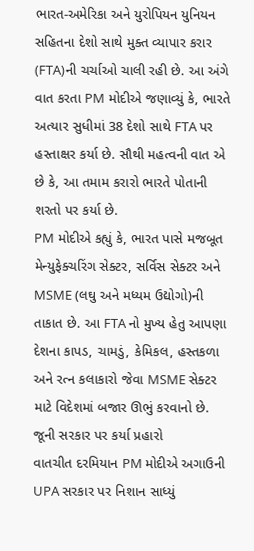ભારત-અમેરિકા અને યુરોપિયન યુનિયન સહિતના દેશો સાથે મુક્ત વ્યાપાર કરાર (FTA)ની ચર્ચાઓ ચાલી રહી છે. આ અંગે વાત કરતા PM મોદીએ જણાવ્યું કે, ભારતે અત્યાર સુધીમાં 38 દેશો સાથે FTA પર હસ્તાક્ષર કર્યા છે. સૌથી મહત્વની વાત એ છે કે, આ તમામ કરારો ભારતે પોતાની શરતો પર કર્યા છે.
PM મોદીએ કહ્યું કે, ભારત પાસે મજબૂત મેન્યુફેક્ચરિંગ સેક્ટર, સર્વિસ સેક્ટર અને MSME (લઘુ અને મધ્યમ ઉદ્યોગો)ની તાકાત છે. આ FTA નો મુખ્ય હેતુ આપણા દેશના કાપડ, ચામડું, કેમિકલ, હસ્તકળા અને રત્ન કલાકારો જેવા MSME સેક્ટર માટે વિદેશમાં બજાર ઊભું કરવાનો છે.
જૂની સરકાર પર કર્યા પ્રહારો
વાતચીત દરમિયાન PM મોદીએ અગાઉની UPA સરકાર પર નિશાન સાધ્યું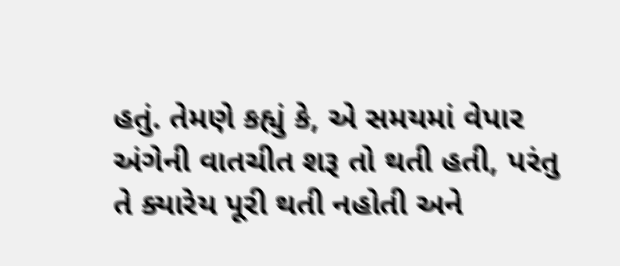હતું. તેમણે કહ્યું કે, એ સમયમાં વેપાર અંગેની વાતચીત શરૂ તો થતી હતી, પરંતુ તે ક્યારેય પૂરી થતી નહોતી અને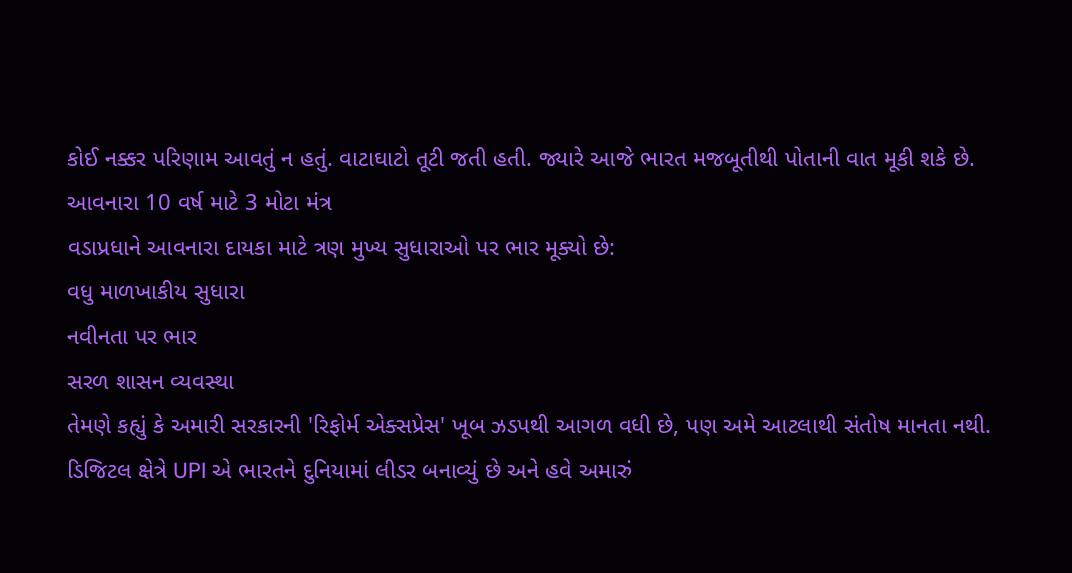કોઈ નક્કર પરિણામ આવતું ન હતું. વાટાઘાટો તૂટી જતી હતી. જ્યારે આજે ભારત મજબૂતીથી પોતાની વાત મૂકી શકે છે.
આવનારા 10 વર્ષ માટે 3 મોટા મંત્ર
વડાપ્રધાને આવનારા દાયકા માટે ત્રણ મુખ્ય સુધારાઓ પર ભાર મૂક્યો છે:
વધુ માળખાકીય સુધારા
નવીનતા પર ભાર
સરળ શાસન વ્યવસ્થા
તેમણે કહ્યું કે અમારી સરકારની 'રિફોર્મ એક્સપ્રેસ' ખૂબ ઝડપથી આગળ વધી છે, પણ અમે આટલાથી સંતોષ માનતા નથી. ડિજિટલ ક્ષેત્રે UPI એ ભારતને દુનિયામાં લીડર બનાવ્યું છે અને હવે અમારું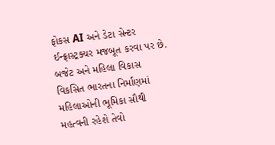ફોકસ AI અને ડેટા સેન્ટર ઈન્ફ્રાસ્ટ્રક્ચર મજબૂત કરવા પર છે.
બજેટ અને મહિલા વિકાસ
વિકસિત ભારતના નિર્માણમાં મહિલાઓની ભૂમિકા સૌથી મહત્વની રહેશે તેવો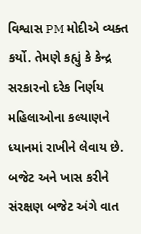વિશ્વાસ PM મોદીએ વ્યક્ત કર્યો. તેમણે કહ્યું કે કેન્દ્ર સરકારનો દરેક નિર્ણય મહિલાઓના કલ્યાણને ધ્યાનમાં રાખીને લેવાય છે.
બજેટ અને ખાસ કરીને સંરક્ષણ બજેટ અંગે વાત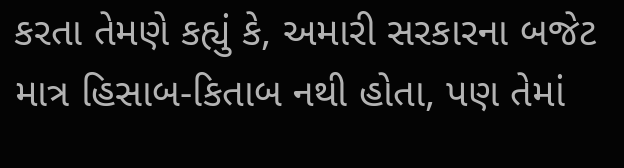કરતા તેમણે કહ્યું કે, અમારી સરકારના બજેટ માત્ર હિસાબ-કિતાબ નથી હોતા, પણ તેમાં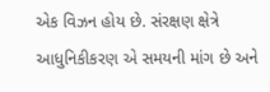એક વિઝન હોય છે. સંરક્ષણ ક્ષેત્રે આધુનિકીકરણ એ સમયની માંગ છે અને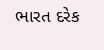ભારત દરેક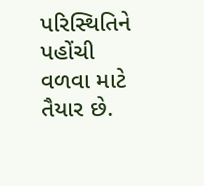પરિસ્થિતિને પહોંચી વળવા માટે તૈયાર છે.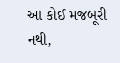આ કોઈ મજબૂરી નથી,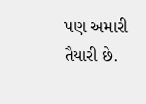પણ અમારી તૈયારી છે.